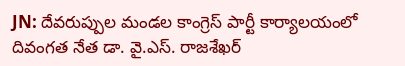JN: దేవరుప్పుల మండల కాంగ్రెస్ పార్టీ కార్యాలయంలో దివంగత నేత డా. వై.ఎస్. రాజశేఖర్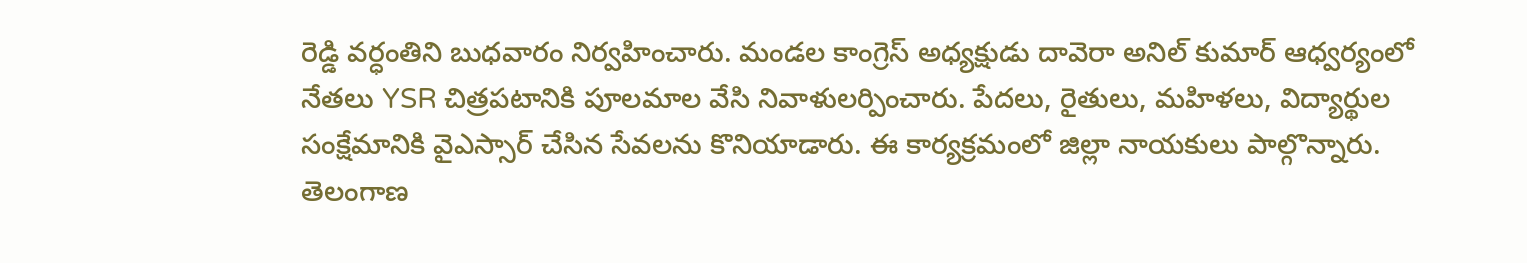రెడ్డి వర్ధంతిని బుధవారం నిర్వహించారు. మండల కాంగ్రెస్ అధ్యక్షుడు దావెరా అనిల్ కుమార్ ఆధ్వర్యంలో నేతలు YSR చిత్రపటానికి పూలమాల వేసి నివాళులర్పించారు. పేదలు, రైతులు, మహిళలు, విద్యార్థుల సంక్షేమానికి వైఎస్సార్ చేసిన సేవలను కొనియాడారు. ఈ కార్యక్రమంలో జిల్లా నాయకులు పాల్గొన్నారు.
తెలంగాణ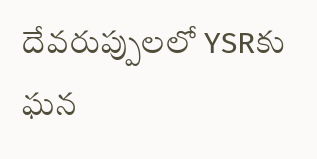దేవరుప్పులలో YSRకు ఘన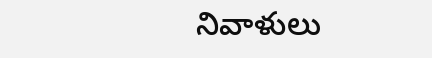నివాళులు